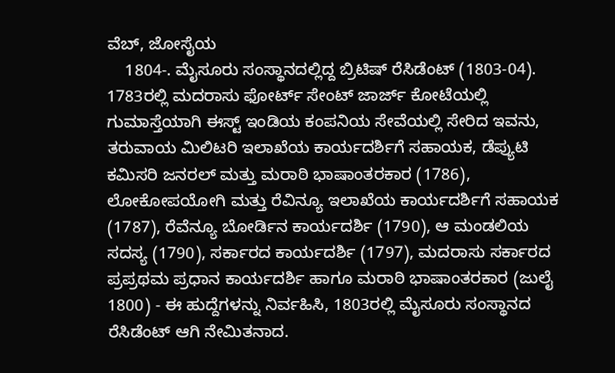ವೆಬ್, ಜೋಸೈಯ
    1804-. ಮೈಸೂರು ಸಂಸ್ಥಾನದಲ್ಲಿದ್ದ ಬ್ರಿಟಿಷ್ ರೆಸಿಡೆಂಟ್ (1803-04). 1783ರಲ್ಲಿ ಮದರಾಸು ಫೋರ್ಟ್ ಸೇಂಟ್ ಜಾರ್ಜ್ ಕೋಟೆಯಲ್ಲಿ ಗುಮಾಸ್ತೆಯಾಗಿ ಈಸ್ಟ್ ಇಂಡಿಯ ಕಂಪನಿಯ ಸೇವೆಯಲ್ಲಿ ಸೇರಿದ ಇವನು, ತರುವಾಯ ಮಿಲಿಟರಿ ಇಲಾಖೆಯ ಕಾರ್ಯದರ್ಶಿಗೆ ಸಹಾಯಕ, ಡೆಪ್ಯುಟಿ ಕಮಿಸರಿ ಜನರಲ್ ಮತ್ತು ಮರಾಠಿ ಭಾಷಾಂತರಕಾರ (1786), ಲೋಕೋಪಯೋಗಿ ಮತ್ತು ರೆವಿನ್ಯೂ ಇಲಾಖೆಯ ಕಾರ್ಯದರ್ಶಿಗೆ ಸಹಾಯಕ (1787), ರೆವೆನ್ಯೂ ಬೋರ್ಡಿನ ಕಾರ್ಯದರ್ಶಿ (1790), ಆ ಮಂಡಲಿಯ ಸದಸ್ಯ (1790), ಸರ್ಕಾರದ ಕಾರ್ಯದರ್ಶಿ (1797), ಮದರಾಸು ಸರ್ಕಾರದ ಪ್ರಪ್ರಥಮ ಪ್ರಧಾನ ಕಾರ್ಯದರ್ಶಿ ಹಾಗೂ ಮರಾಠಿ ಭಾಷಾಂತರಕಾರ (ಜುಲೈ 1800) - ಈ ಹುದ್ದೆಗಳನ್ನು ನಿರ್ವಹಿಸಿ, 1803ರಲ್ಲಿ ಮೈಸೂರು ಸಂಸ್ಥಾನದ ರೆಸಿಡೆಂಟ್ ಆಗಿ ನೇಮಿತನಾದ.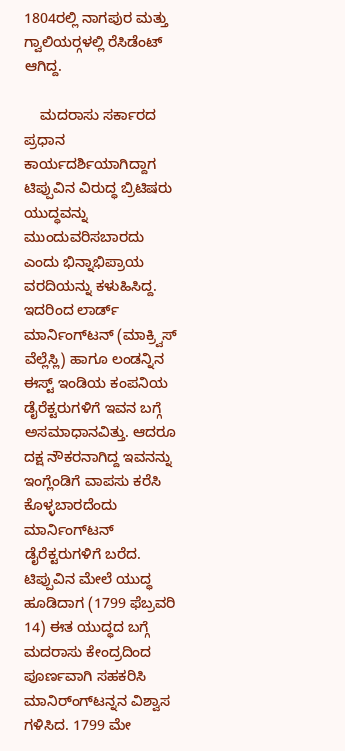1804ರಲ್ಲಿ ನಾಗಪುರ ಮತ್ತು ಗ್ವಾಲಿಯರ್‍ಗಳಲ್ಲಿ ರೆಸಿಡೆಂಟ್ ಆಗಿದ್ದ.

    ಮದರಾಸು ಸರ್ಕಾರದ ಪ್ರಧಾನ ಕಾರ್ಯದರ್ಶಿಯಾಗಿದ್ದಾಗ ಟಿಪ್ಪುವಿನ ವಿರುದ್ಧ ಬ್ರಿಟಿಷರು ಯುದ್ಧವನ್ನು ಮುಂದುವರಿಸಬಾರದು ಎಂದು ಭಿನ್ನಾಭಿಪ್ರಾಯ ವರದಿಯನ್ನು ಕಳುಹಿಸಿದ್ದ. ಇದರಿಂದ ಲಾರ್ಡ್ ಮಾರ್ನಿಂಗ್‍ಟನ್ (ಮಾಕ್ರ್ವಿಸ್ ವೆಲ್ಲೆಸ್ಲಿ) ಹಾಗೂ ಲಂಡನ್ನಿನ ಈಸ್ಟ್ ಇಂಡಿಯ ಕಂಪನಿಯ ಡೈರೆಕ್ಟರುಗಳಿಗೆ ಇವನ ಬಗ್ಗೆ ಅಸಮಾಧಾನವಿತ್ತು. ಆದರೂ ದಕ್ಷ ನೌಕರನಾಗಿದ್ದ ಇವನನ್ನು ಇಂಗ್ಲೆಂಡಿಗೆ ವಾಪಸು ಕರೆಸಿ ಕೊಳ್ಳಬಾರದೆಂದು ಮಾರ್ನಿಂಗ್‍ಟನ್ ಡೈರೆಕ್ಟರುಗಳಿಗೆ ಬರೆದ. ಟಿಪ್ಪುವಿನ ಮೇಲೆ ಯುದ್ಧ ಹೂಡಿದಾಗ (1799 ಫೆಬ್ರವರಿ 14) ಈತ ಯುದ್ಧದ ಬಗ್ಗೆ ಮದರಾಸು ಕೇಂದ್ರದಿಂದ ಪೂರ್ಣವಾಗಿ ಸಹಕರಿಸಿ ಮಾನಿರ್ಂಗ್‍ಟನ್ನನ ವಿಶ್ವಾಸ ಗಳಿಸಿದ. 1799 ಮೇ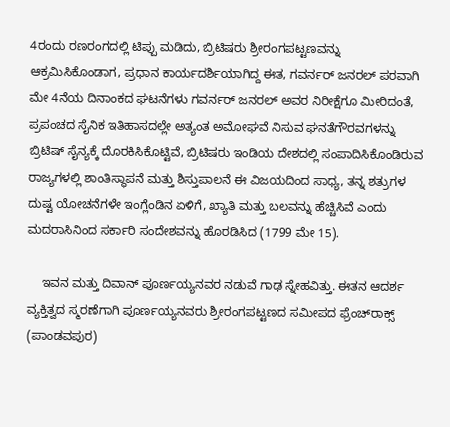4ರಂದು ರಣರಂಗದಲ್ಲಿ ಟಿಪ್ಪು ಮಡಿದು, ಬ್ರಿಟಿಷರು ಶ್ರೀರಂಗಪಟ್ಟಣವನ್ನು ಆಕ್ರಮಿಸಿಕೊಂಡಾಗ, ಪ್ರಧಾನ ಕಾರ್ಯದರ್ಶಿಯಾಗಿದ್ದ ಈತ, ಗವರ್ನರ್ ಜನರಲ್ ಪರವಾಗಿ ಮೇ 4ನೆಯ ದಿನಾಂಕದ ಘಟನೆಗಳು ಗವರ್ನರ್ ಜನರಲ್ ಅವರ ನಿರೀಕ್ಷೆಗೂ ಮೀರಿದಂತೆ, ಪ್ರಪಂಚದ ಸೈನಿಕ ಇತಿಹಾಸದಲ್ಲೇ ಅತ್ಯಂತ ಅಮೋಘವೆ ನಿಸುವ ಘನತೆಗೌರವಗಳನ್ನು ಬ್ರಿಟಿಷ್ ಸೈನ್ಯಕ್ಕೆ ದೊರಕಿಸಿಕೊಟ್ಟಿವೆ, ಬ್ರಿಟಿಷರು ಇಂಡಿಯ ದೇಶದಲ್ಲಿ ಸಂಪಾದಿಸಿಕೊಂಡಿರುವ ರಾಜ್ಯಗಳಲ್ಲಿ ಶಾಂತಿಸ್ಥಾಪನೆ ಮತ್ತು ಶಿಸ್ತುಪಾಲನೆ ಈ ವಿಜಯದಿಂದ ಸಾಧ್ಯ, ತನ್ನ ಶತ್ರುಗಳ ದುಷ್ಟ ಯೋಚನೆಗಳೇ ಇಂಗ್ಲೆಂಡಿನ ಏಳಿಗೆ, ಖ್ಯಾತಿ ಮತ್ತು ಬಲವನ್ನು ಹೆಚ್ಚಿಸಿವೆ ಎಂದು ಮದರಾಸಿನಿಂದ ಸರ್ಕಾರಿ ಸಂದೇಶವನ್ನು ಹೊರಡಿಸಿದ (1799 ಮೇ 15).

    ಇವನ ಮತ್ತು ದಿವಾನ್ ಪೂರ್ಣಯ್ಯನವರ ನಡುವೆ ಗಾಢ ಸ್ನೇಹವಿತ್ತು. ಈತನ ಆದರ್ಶ ವ್ಯಕ್ತಿತ್ವದ ಸ್ಮರಣೆಗಾಗಿ ಪೂರ್ಣಯ್ಯನವರು ಶ್ರೀರಂಗಪಟ್ಟಣದ ಸಮೀಪದ ಫ್ರೆಂಚ್‍ರಾಕ್ಸ್ (ಪಾಂಡವಪುರ)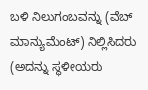ಬಳಿ ನಿಲುಗಂಬವನ್ನು (ವೆಬ್ ಮಾನ್ಯುಮೆಂಟ್) ನಿಲ್ಲಿಸಿದರು (ಅದನ್ನು ಸ್ಥಳೀಯರು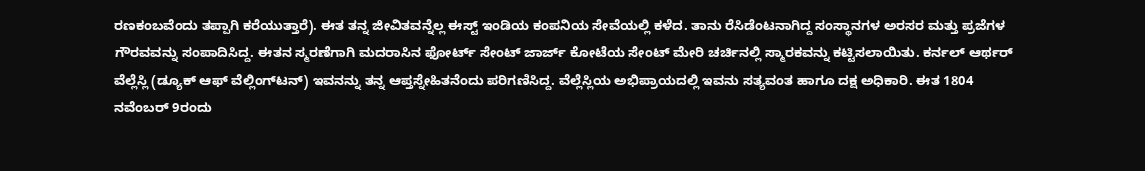ರಣಕಂಬವೆಂದು ತಪ್ಪಾಗಿ ಕರೆಯುತ್ತಾರೆ). ಈತ ತನ್ನ ಜೀವಿತವನ್ನೆಲ್ಲ ಈಸ್ಟ್ ಇಂಡಿಯ ಕಂಪನಿಯ ಸೇವೆಯಲ್ಲಿ ಕಳೆದ. ತಾನು ರೆಸಿಡೆಂಟನಾಗಿದ್ದ ಸಂಸ್ಥಾನಗಳ ಅರಸರ ಮತ್ತು ಪ್ರಜೆಗಳ ಗೌರವವನ್ನು ಸಂಪಾದಿಸಿದ್ದ. ಈತನ ಸ್ಮರಣೆಗಾಗಿ ಮದರಾಸಿನ ಫೋರ್ಟ್ ಸೇಂಟ್ ಜಾರ್ಜ್ ಕೋಟೆಯ ಸೇಂಟ್ ಮೇರಿ ಚರ್ಚಿನಲ್ಲಿ ಸ್ಮಾರಕವನ್ನು ಕಟ್ಟಿಸಲಾಯಿತು. ಕರ್ನಲ್ ಆರ್ಥರ್ ವೆಲ್ಲೆಸ್ಲಿ (ಡ್ಯೂಕ್ ಆಫ್ ವೆಲ್ಲಿಂಗ್‍ಟನ್) ಇವನನ್ನು ತನ್ನ ಆಪ್ತಸ್ನೇಹಿತನೆಂದು ಪರಿಗಣಿಸಿದ್ದ. ವೆಲ್ಲೆಸ್ಲಿಯ ಅಭಿಪ್ರಾಯದಲ್ಲಿ ಇವನು ಸತ್ಯವಂತ ಹಾಗೂ ದಕ್ಷ ಅಧಿಕಾರಿ. ಈತ 1804 ನವೆಂಬರ್ 9ರಂದು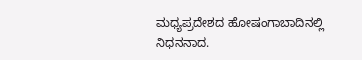ಮಧ್ಯಪ್ರದೇಶದ ಹೋಷಂಗಾಬಾದಿನಲ್ಲಿ ನಿಧನನಾದ.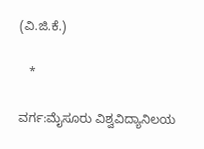(ವಿ.ಜಿ.ಕೆ.)

   *

ವರ್ಗ:ಮೈಸೂರು ವಿಶ್ವವಿದ್ಯಾನಿಲಯ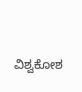ವಿಶ್ವಕೋಶ